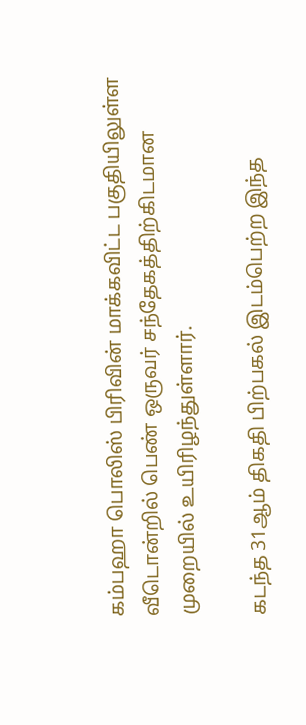கம்பஹா பொலிஸ் பிரிவின் மாக்கவிட்ட பகுதியிலுள்ள வீடொன்றில் பெண் ஒருவர் சந்தேகத்திற்கிடமான முறையில் உயிரிழந்துள்ளார்.

கடந்த 31ஆம் திகதி பிற்பகல் இடம்பெற்ற இந்த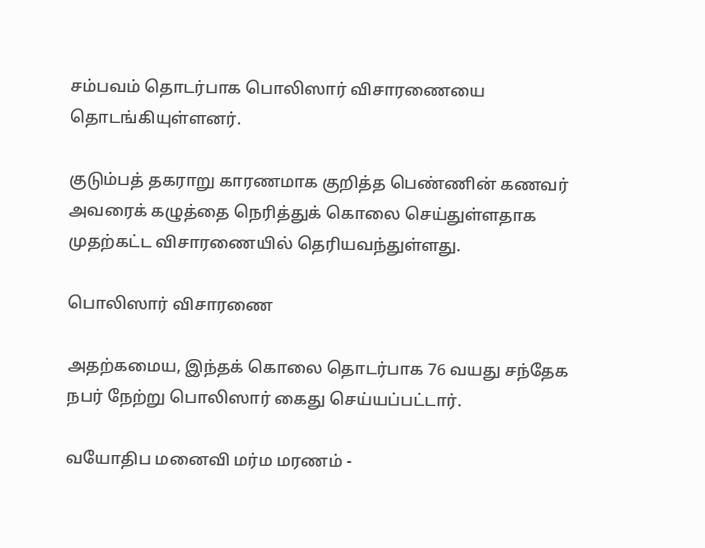சம்பவம் தொடர்பாக பொலிஸார் விசாரணையை தொடங்கியுள்ளனர்.

குடும்பத் தகராறு காரணமாக குறித்த பெண்ணின் கணவர் அவரைக் கழுத்தை நெரித்துக் கொலை செய்துள்ளதாக முதற்கட்ட விசாரணையில் தெரியவந்துள்ளது.

பொலிஸார் விசாரணை

அதற்கமைய, இந்தக் கொலை தொடர்பாக 76 வயது சந்தேக நபர் நேற்று பொலிஸார் கைது செய்யப்பட்டார்.

வயோதிப மனைவி மர்ம மரணம் -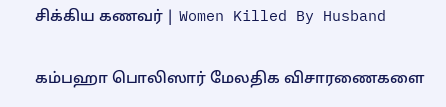சிக்கிய கணவர் | Women Killed By Husband

கம்பஹா பொலிஸார் மேலதிக விசாரணைகளை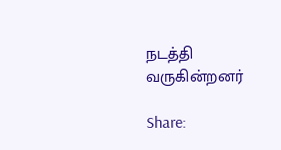நடத்தி வருகின்றனர்

Share: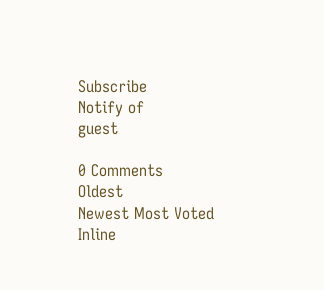Subscribe
Notify of
guest

0 Comments
Oldest
Newest Most Voted
Inline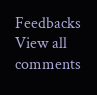Feedbacks
View all comments